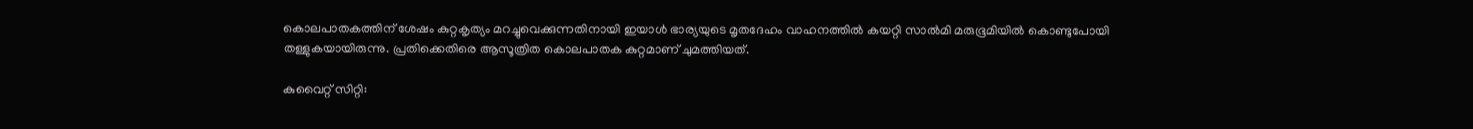കൊലപാതകത്തിന് ശേഷം കുറ്റകൃത്യം മറച്ചുവെക്കുന്നതിനായി ഇയാൾ ഭാര്യയുടെ മൃതദേഹം വാഹനത്തിൽ കയറ്റി സാൽമി മരുഭൂമിയിൽ കൊണ്ടുപോയി തള്ളുകയായിരുന്നു. പ്രതിക്കെതിരെ ആസൂത്രിത കൊലപാതക കുറ്റമാണ് ചുമത്തിയത്.

കുവൈറ്റ് സിറ്റി: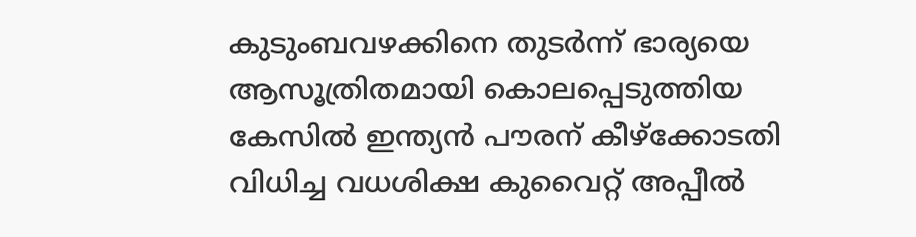കുടുംബവഴക്കിനെ തുടർന്ന് ഭാര്യയെ ആസൂത്രിതമായി കൊലപ്പെടുത്തിയ കേസിൽ ഇന്ത്യൻ പൗരന് കീഴ്‌ക്കോടതി വിധിച്ച വധശിക്ഷ കുവൈറ്റ് അപ്പീൽ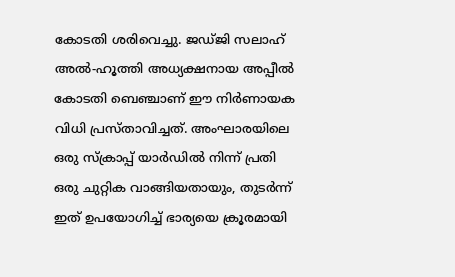കോടതി ശരിവെച്ചു. ജഡ്ജി സലാഹ് അൽ-ഹൂത്തി അധ്യക്ഷനായ അപ്പീൽ കോടതി ബെഞ്ചാണ് ഈ നിർണായക വിധി പ്രസ്താവിച്ചത്. അംഘാരയിലെ ഒരു സ്ക്രാപ്പ് യാർഡിൽ നിന്ന് പ്രതി ഒരു ചുറ്റിക വാങ്ങിയതായും, തുടർന്ന് ഇത് ഉപയോഗിച്ച് ഭാര്യയെ ക്രൂരമായി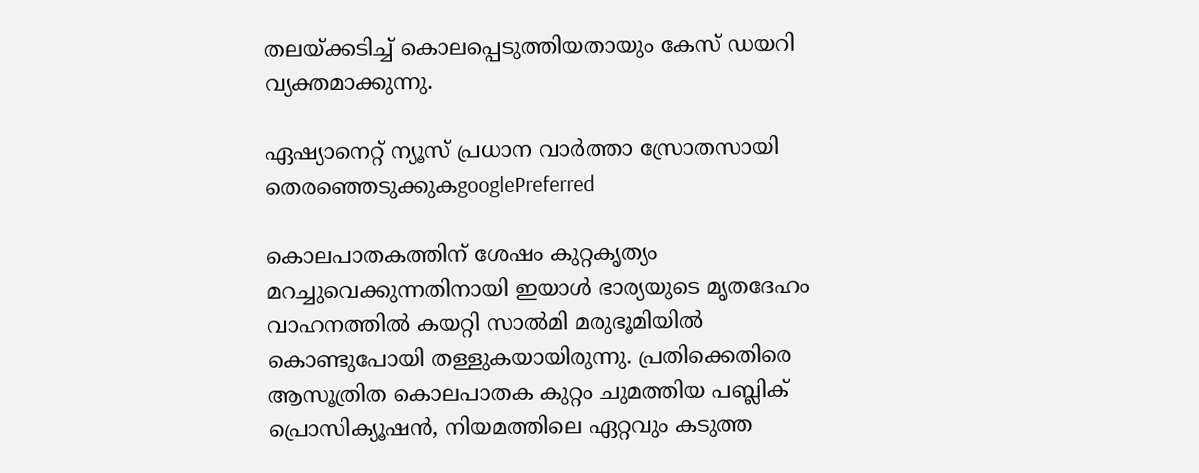തലയ്ക്കടിച്ച് കൊലപ്പെടുത്തിയതായും കേസ് ഡയറി വ്യക്തമാക്കുന്നു.

ഏഷ്യാനെറ്റ് ന്യൂസ് പ്രധാന വാർത്താ സ്രോതസായി തെരഞ്ഞെടുക്കുകgooglePreferred

കൊലപാതകത്തിന് ശേഷം കുറ്റകൃത്യം മറച്ചുവെക്കുന്നതിനായി ഇയാൾ ഭാര്യയുടെ മൃതദേഹം വാഹനത്തിൽ കയറ്റി സാൽമി മരുഭൂമിയിൽ കൊണ്ടുപോയി തള്ളുകയായിരുന്നു. പ്രതിക്കെതിരെ ആസൂത്രിത കൊലപാതക കുറ്റം ചുമത്തിയ പബ്ലിക് പ്രൊസിക്യൂഷൻ, നിയമത്തിലെ ഏറ്റവും കടുത്ത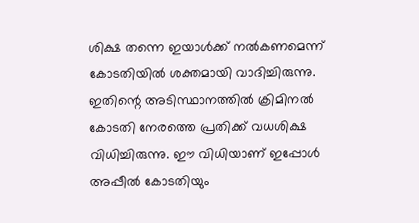ശിക്ഷ തന്നെ ഇയാൾക്ക് നൽകണമെന്ന് കോടതിയിൽ ശക്തമായി വാദിച്ചിരുന്നു. ഇതിന്റെ അടിസ്ഥാനത്തിൽ ക്രിമിനൽ കോടതി നേരത്തെ പ്രതിക്ക് വധശിക്ഷ വിധിച്ചിരുന്നു. ഈ വിധിയാണ് ഇപ്പോൾ അപ്പീൽ കോടതിയും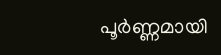പൂർണ്ണമായി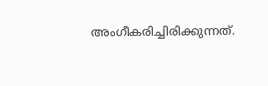അംഗീകരിച്ചിരിക്കുന്നത്.